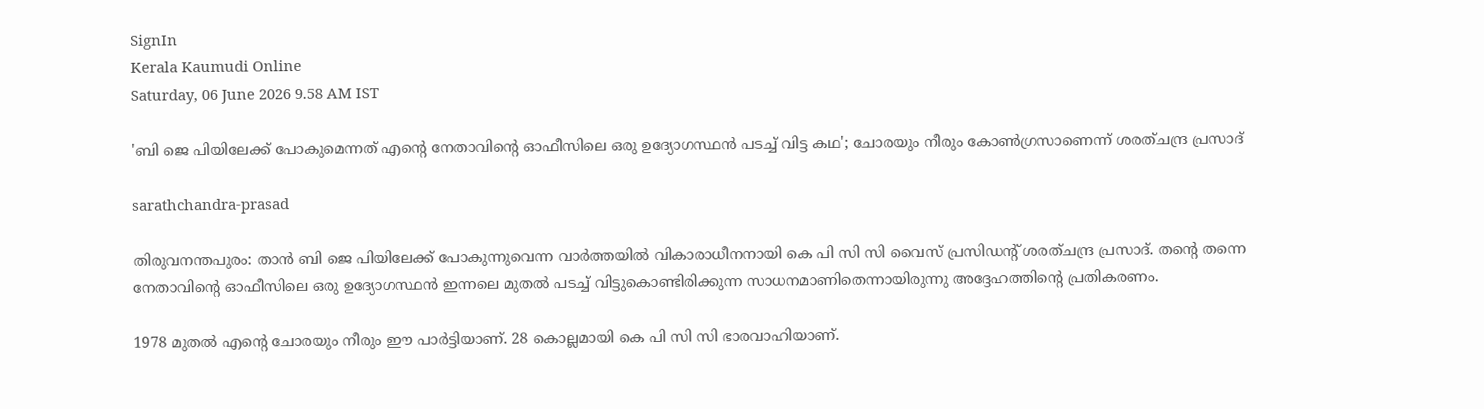SignIn
Kerala Kaumudi Online
Saturday, 06 June 2026 9.58 AM IST

'ബി ജെ പിയിലേക്ക് പോകുമെന്നത് എന്റെ നേതാവിന്റെ ഓഫീസിലെ ഒരു ഉദ്യോഗസ്ഥൻ പടച്ച് വിട്ട കഥ'; ചോരയും നീരും കോൺഗ്രസാണെന്ന് ശരത്ചന്ദ്ര പ്രസാദ്

sarathchandra-prasad

തിരുവനന്തപുരം: താൻ ബി ജെ പിയിലേക്ക് പോകുന്നുവെന്ന വാർത്തയിൽ വികാരാധീനനായി കെ പി സി സി വൈസ് പ്രസി‌‌ഡന്റ് ശരത്ചന്ദ്ര പ്രസാദ്. തന്റെ തന്നെ നേതാവിന്റെ ഓഫീസിലെ ഒരു ഉദ്യോഗസ്ഥൻ ഇന്നലെ മുതൽ പടച്ച് വിട്ടുകൊണ്ടിരിക്കുന്ന സാധനമാണിതെന്നായിരുന്നു അദ്ദേഹത്തിന്റെ പ്രതികരണം.

1978 മുതൽ എന്റെ ചോരയും നീരും ഈ പാർട്ടിയാണ്. 28 കൊല്ലമായി കെ പി സി സി ഭാരവാഹിയാണ്.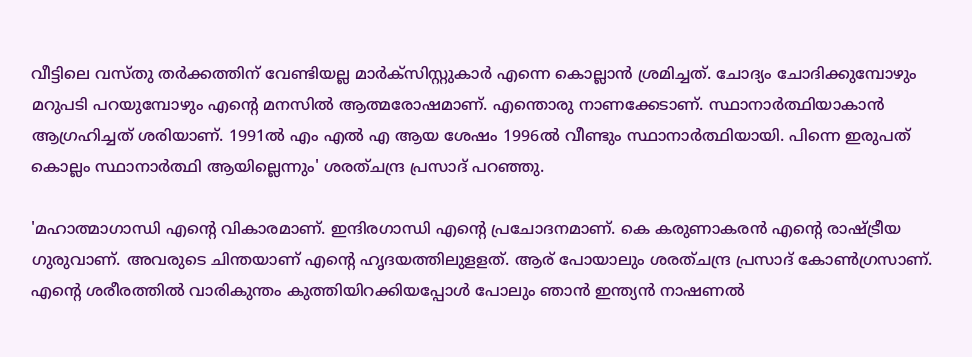വീട്ടിലെ വസ്‌തു തർക്കത്തിന് വേണ്ടിയല്ല മാർക്‌സിസ്റ്റുകാർ എന്നെ കൊല്ലാൻ ശ്രമിച്ചത്. ചോദ്യം ചോദിക്കുമ്പോഴും മറുപടി പറയുമ്പോഴും എന്റെ മനസിൽ ആത്മരോഷമാണ്. എന്തൊരു നാണക്കേടാണ്. സ്ഥാനാർത്ഥിയാകാൻ ആഗ്രഹിച്ചത് ശരിയാണ്. 1991ൽ എം എൽ എ ആയ ശേഷം 1996ൽ വീണ്ടും സ്ഥാനാർത്ഥിയായി. പിന്നെ ഇരുപത് കൊല്ലം സ്ഥാനാർത്ഥി ആയില്ലെന്നും' ശരത്ചന്ദ്ര പ്രസാദ് പറഞ്ഞു.

'മഹാത്മാഗാന്ധി എന്റെ വികാരമാണ്. ഇന്ദിരഗാന്ധി എന്റെ പ്രചോദനമാണ്. കെ കരുണാകരൻ എന്റെ രാഷ്ട്രീയ ഗുരുവാണ്. അവരുടെ ചിന്തയാണ് എന്റെ ഹൃദയത്തിലുളളത്. ആര് പോയാലും ശരത്ചന്ദ്ര പ്രസാദ് കോൺഗ്രസാണ്. എന്റെ ശരീരത്തിൽ വാരികുന്തം കുത്തിയിറക്കിയപ്പോൾ പോലും ഞാൻ ഇന്ത്യൻ നാഷണൽ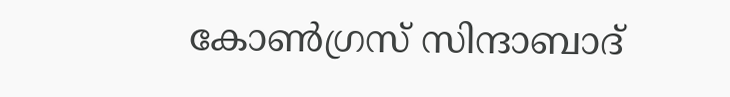കോൺഗ്രസ് സിന്ദാബാദ്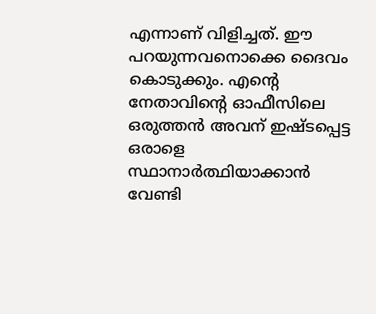എന്നാണ് വിളിച്ചത്. ഈ പറയുന്നവനൊക്കെ ദൈവം കൊടുക്കും. എന്റെ നേതാവിന്റെ ഓഫീസിലെ ഒരുത്തൻ അവന് ഇഷ്‌ടപ്പെട്ട ഒരാളെ സ്ഥാനാർത്ഥിയാക്കാൻ വേണ്ടി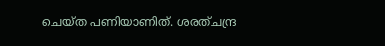ചെയ്‌ത പണിയാണിത്. ശരത്ചന്ദ്ര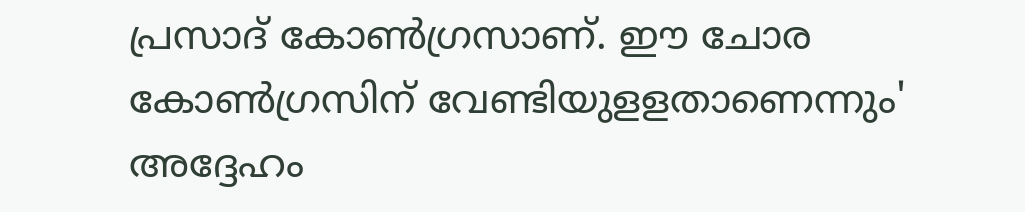പ്രസാദ് കോൺഗ്രസാണ്. ഈ ചോര കോൺഗ്രസിന് വേണ്ടിയുളളതാണെന്നും' അദ്ദേഹം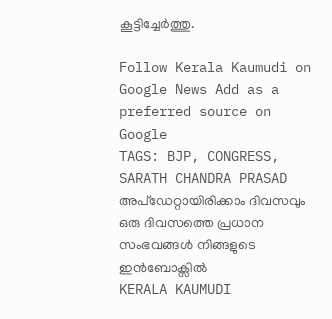കൂട്ടിച്ചേർത്തു.

Follow Kerala Kaumudi on Google News Add as a preferred source on Google
TAGS: BJP, CONGRESS, SARATH CHANDRA PRASAD
അപ്ഡേറ്റായിരിക്കാം ദിവസവും
ഒരു ദിവസത്തെ പ്രധാന സംഭവങ്ങൾ നിങ്ങളുടെ ഇൻബോക്സിൽ
KERALA KAUMUDI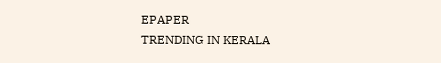EPAPER
TRENDING IN KERALA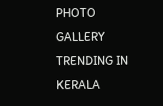PHOTO GALLERY
TRENDING IN KERALA